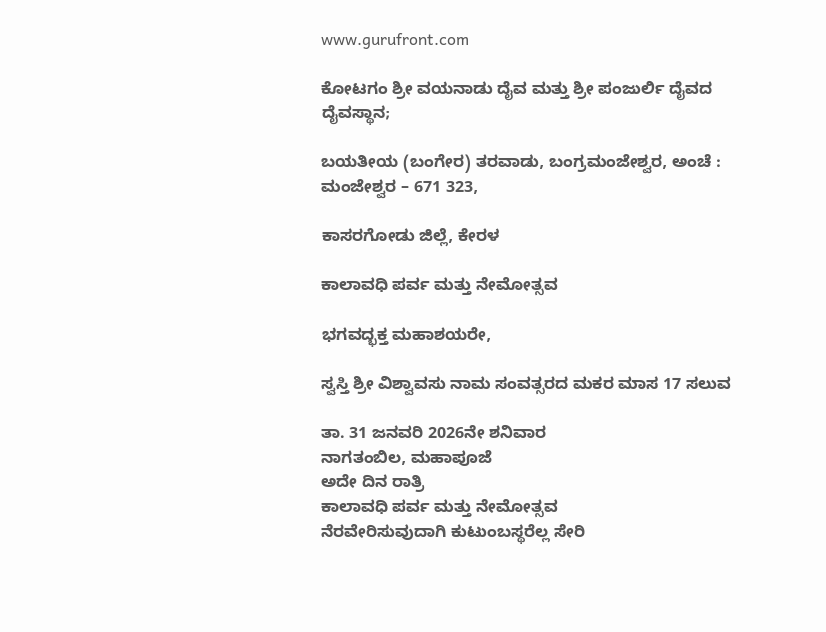www.gurufront.com

ಕೋಟಗಂ ಶ್ರೀ ವಯನಾಡು ದೈವ ಮತ್ತು ಶ್ರೀ ಪಂಜುರ್ಲಿ ದೈವದ ದೈವಸ್ಥಾನ;

ಬಯತೀಯ (ಬಂಗೇರ) ತರವಾಡು, ಬಂಗ್ರಮಂಜೇಶ್ವರ, ಅಂಚೆ : ಮಂಜೇಶ್ವರ – 671 323,

ಕಾಸರಗೋಡು ಜಿಲ್ಲೆ, ಕೇರಳ

ಕಾಲಾವಧಿ ಪರ್ವ ಮತ್ತು ನೇಮೋತ್ಸವ

ಭಗವದ್ಭಕ್ತ ಮಹಾಶಯರೇ,

ಸ್ವಸ್ತಿ ಶ್ರೀ ವಿಶ್ವಾವಸು ನಾಮ ಸಂವತ್ಸರದ ಮಕರ ಮಾಸ 17 ಸಲುವ

ತಾ. 31 ಜನವರಿ 2026ನೇ ಶನಿವಾರ
ನಾಗತಂಬಿಲ, ಮಹಾಪೂಜೆ
ಅದೇ ದಿನ ರಾತ್ರಿ
ಕಾಲಾವಧಿ ಪರ್ವ ಮತ್ತು ನೇಮೋತ್ಸವ
ನೆರವೇರಿಸುವುದಾಗಿ ಕುಟುಂಬಸ್ಥರೆಲ್ಲ ಸೇರಿ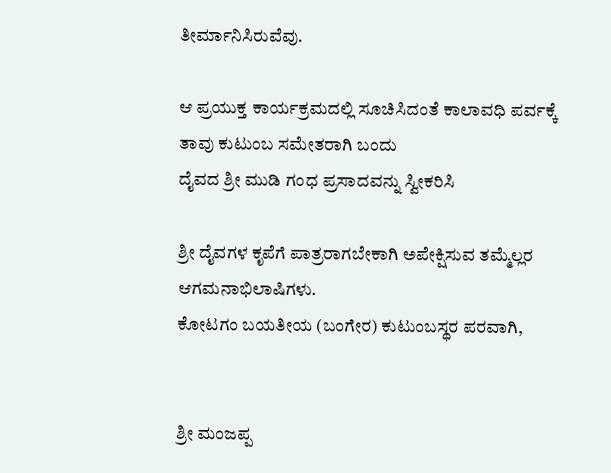ತೀರ್ಮಾನಿಸಿರುವೆವು.

ಆ ಪ್ರಯುಕ್ತ ಕಾರ್ಯಕ್ರಮದಲ್ಲಿ ಸೂಚಿಸಿದಂತೆ ಕಾಲಾವಧಿ ಪರ್ವಕ್ಕೆ ತಾವು ಕುಟುಂಬ ಸಮೇತರಾಗಿ ಬಂದು
ದೈವದ ಶ್ರೀ ಮುಡಿ ಗಂಧ ಪ್ರಸಾದವನ್ನು ಸ್ವೀಕರಿಸಿ

ಶ್ರೀ ದೈವಗಳ ಕೃಪೆಗೆ ಪಾತ್ರರಾಗಬೇಕಾಗಿ ಅಪೇಕ್ಷಿಸುವ ತಮ್ಮೆಲ್ಲರ ಆಗಮನಾಭಿಲಾಷಿಗಳು.
ಕೋಟಗಂ ಬಯತೀಯ (ಬಂಗೇರ) ಕುಟುಂಬಸ್ಥರ ಪರವಾಗಿ,


ಶ್ರೀ ಮಂಜಪ್ಪ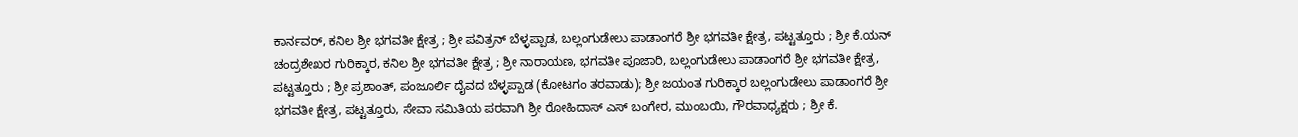ಕಾರ್ನವರ್, ಕನಿಲ ಶ್ರೀ ಭಗವತೀ ಕ್ಷೇತ್ರ ; ಶ್ರೀ ಪವಿತ್ರನ್ ಬೆಳ್ಳಪ್ಪಾಡ, ಬಲ್ಲಂಗುಡೇಲು ಪಾಡಾಂಗರೆ ಶ್ರೀ ಭಗವತೀ ಕ್ಷೇತ್ರ, ಪಟ್ಟತ್ತೂರು ; ಶ್ರೀ ಕೆ.ಯನ್ ಚಂದ್ರಶೇಖರ ಗುರಿಕ್ಕಾರ, ಕನಿಲ ಶ್ರೀ ಭಗವತೀ ಕ್ಷೇತ್ರ ; ಶ್ರೀ ನಾರಾಯಣ, ಭಗವತೀ ಪೂಜಾರಿ, ಬಲ್ಲಂಗುಡೇಲು ಪಾಡಾಂಗರೆ ಶ್ರೀ ಭಗವತೀ ಕ್ಷೇತ್ರ, ಪಟ್ಟತ್ತೂರು ; ಶ್ರೀ ಪ್ರಶಾಂತ್, ಪಂಜೂರ್ಲಿ ದೈವದ ಬೆಳ್ಳಪ್ಪಾಡ (ಕೋಟಗಂ ತರವಾಡು); ಶ್ರೀ ಜಯಂತ ಗುರಿಕ್ಕಾರ ಬಲ್ಲಂಗುಡೇಲು ಪಾಡಾಂಗರೆ ಶ್ರೀ ಭಗವತೀ ಕ್ಷೇತ್ರ, ಪಟ್ಟತ್ತೂರು, ಸೇವಾ ಸಮಿತಿಯ ಪರವಾಗಿ ಶ್ರೀ ರೋಹಿದಾಸ್ ಎಸ್ ಬಂಗೇರ, ಮುಂಬಯಿ, ಗೌರವಾಧ್ಯಕ್ಷರು ; ಶ್ರೀ ಕೆ.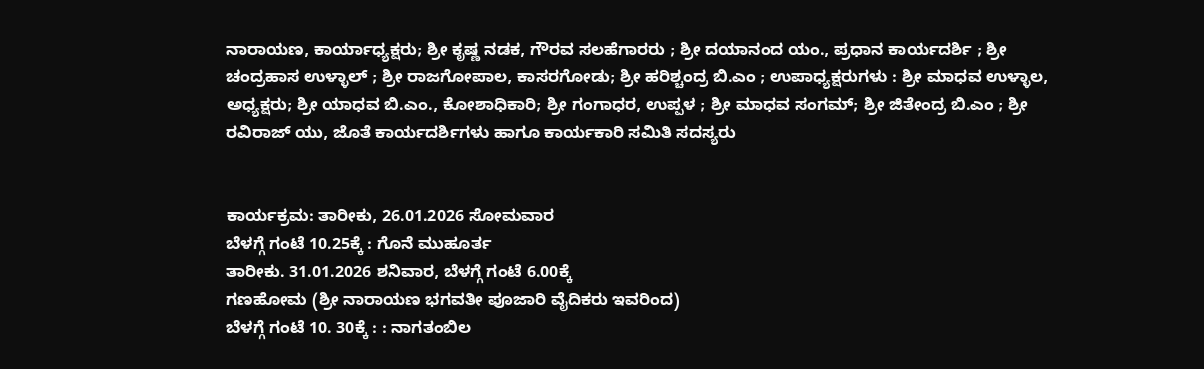ನಾರಾಯಣ, ಕಾರ್ಯಾಧ್ಯಕ್ಷರು; ಶ್ರೀ ಕೃಷ್ಣ ನಡಕ, ಗೌರವ ಸಲಹೆಗಾರರು ; ಶ್ರೀ ದಯಾನಂದ ಯಂ., ಪ್ರಧಾನ ಕಾರ್ಯದರ್ಶಿ ; ಶ್ರೀ ಚಂದ್ರಹಾಸ ಉಳ್ಳಾಲ್ ; ಶ್ರೀ ರಾಜಗೋಪಾಲ, ಕಾಸರಗೋಡು; ಶ್ರೀ ಹರಿಶ್ಚಂದ್ರ ಬಿ.ಎಂ ; ಉಪಾಧ್ಯಕ್ಷರುಗಳು : ಶ್ರೀ ಮಾಧವ ಉಳ್ಳಾಲ, ಅಧ್ಯಕ್ಷರು; ಶ್ರೀ ಯಾಧವ ಬಿ.ಎಂ., ಕೋಶಾಧಿಕಾರಿ; ಶ್ರೀ ಗಂಗಾಧರ, ಉಪ್ಪಳ ; ಶ್ರೀ ಮಾಧವ ಸಂಗಮ್; ಶ್ರೀ ಜಿತೇಂದ್ರ ಬಿ.ಎಂ ; ಶ್ರೀ ರವಿರಾಜ್ ಯು, ಜೊತೆ ಕಾರ್ಯದರ್ಶಿಗಳು ಹಾಗೂ ಕಾರ್ಯಕಾರಿ ಸಮಿತಿ ಸದಸ್ಯರು


ಕಾರ್ಯಕ್ರಮ: ತಾರೀಕು, 26.01.2026 ಸೋಮವಾರ
ಬೆಳಗ್ಗೆ ಗಂಟೆ 10.25ಕ್ಕೆ : ಗೊನೆ ಮುಹೂರ್ತ
ತಾರೀಕು. 31.01.2026 ಶನಿವಾರ, ಬೆಳಗ್ಗೆ ಗಂಟೆ 6.00ಕ್ಕೆ
ಗಣಹೋಮ (ಶ್ರೀ ನಾರಾಯಣ ಭಗವತೀ ಪೂಜಾರಿ ವೈದಿಕರು ಇವರಿಂದ)
ಬೆಳಗ್ಗೆ ಗಂಟೆ 10. 30ಕ್ಕೆ : : ನಾಗತಂಬಿಲ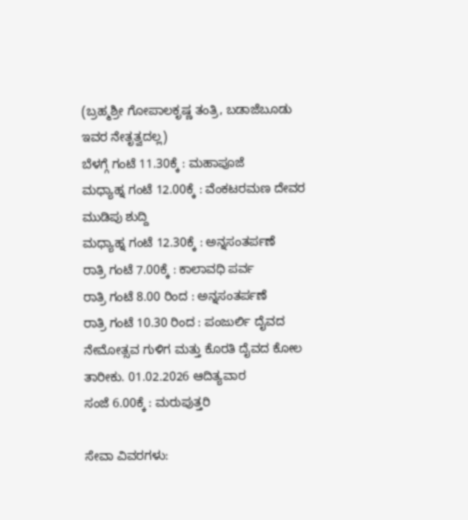(ಬ್ರಹ್ಮಶ್ರೀ ಗೋಪಾಲಕೃಷ್ಣ ತಂತ್ರಿ, ಬಡಾಜೆಬೂಡು ಇವರ ನೇತೃತ್ವದಲ್ಲ)
ಬೆಳಗ್ಗೆ ಗಂಟೆ 11.30ಕ್ಕೆ : ಮಹಾಪೂಜೆ
ಮಧ್ಯಾಹ್ನ ಗಂಟೆ 12.00ಕ್ಕೆ : ವೆಂಕಟರಮಣ ದೇವರ ಮುಡಿಪು ಶುದ್ದಿ
ಮಧ್ಯಾಹ್ನ ಗಂಟೆ 12.30ಕ್ಕೆ : ಅನ್ನಸಂತರ್ಪಣೆ
ರಾತ್ರಿ ಗಂಟೆ 7.00ಕ್ಕೆ : ಕಾಲಾವಧಿ ಪರ್ವ
ರಾತ್ರಿ ಗಂಟೆ 8.00 ರಿಂದ : ಅನ್ನಸಂತರ್ಪಣೆ
ರಾತ್ರಿ ಗಂಟೆ 10.30 ರಿಂದ : ಪಂಜುರ್ಲಿ ದೈವದ ನೇಮೋತ್ಸವ ಗುಳಿಗ ಮತ್ತು ಕೊರತಿ ದೈವದ ಕೋಲ
ತಾರೀಕು. 01.02.2026 ಆದಿತ್ಯವಾರ
ಸಂಜೆ 6.00ಕ್ಕೆ : ಮರುಪುತ್ತರಿ

ಸೇವಾ ವಿವರಗಳು: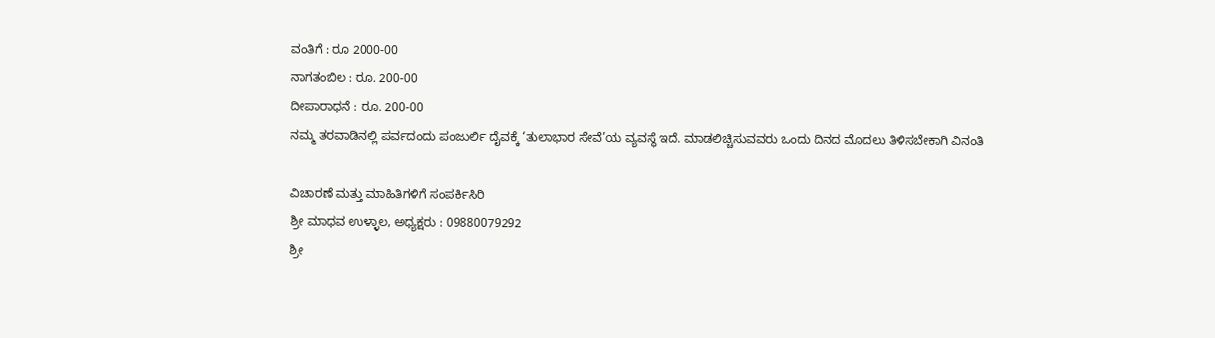ವಂತಿಗೆ : ರೂ 2000-00
ನಾಗತಂಬಿಲ : ರೂ. 200-00
ದೀಪಾರಾಧನೆ : ರೂ. 200-00
ನಮ್ಮ ತರವಾಡಿನಲ್ಲಿ ಪರ್ವದಂದು ಪಂಜುರ್ಲಿ ದೈವಕ್ಕೆ ‘ತುಲಾಭಾರ ಸೇವೆ’ಯ ವ್ಯವಸ್ಥೆ ಇದೆ. ಮಾಡಲಿಚ್ಚಿಸುವವರು ಒಂದು ದಿನದ ಮೊದಲು ತಿಳಿಸಬೇಕಾಗಿ ವಿನಂತಿ

ವಿಚಾರಣೆ ಮತ್ತು ಮಾಹಿತಿಗಳಿಗೆ ಸಂಪರ್ಕಿಸಿರಿ
ಶ್ರೀ ಮಾಧವ ಉಳ್ಳಾಲ, ಅಧ್ಯಕ್ಷರು : 09880079292
ಶ್ರೀ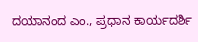ದಯಾನಂದ ಎಂ., ಪ್ರಧಾನ ಕಾರ್ಯದರ್ಶಿ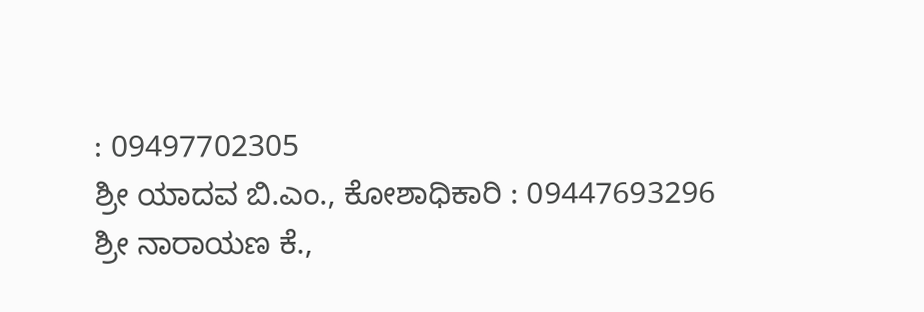: 09497702305
ಶ್ರೀ ಯಾದವ ಬಿ.ಎಂ., ಕೋಶಾಧಿಕಾರಿ : 09447693296
ಶ್ರೀ ನಾರಾಯಣ ಕೆ.,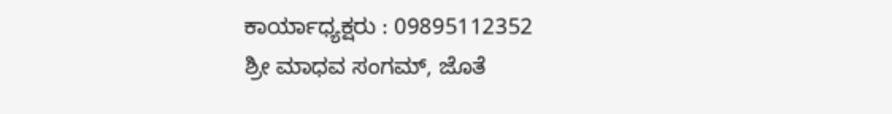ಕಾರ್ಯಾಧ್ಯಕ್ಷರು : 09895112352
ಶ್ರೀ ಮಾಧವ ಸಂಗಮ್, ಜೊತೆ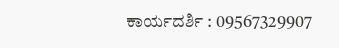ಕಾರ್ಯದರ್ಶಿ : 09567329907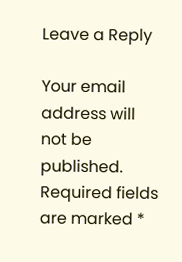Leave a Reply

Your email address will not be published. Required fields are marked *